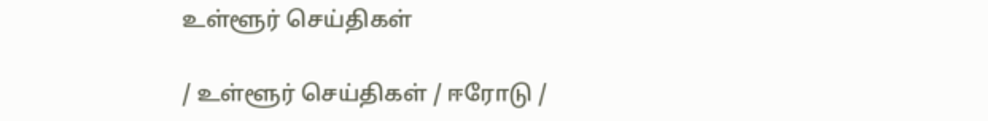உள்ளூர் செய்திகள்

/ உள்ளூர் செய்திகள் / ஈரோடு /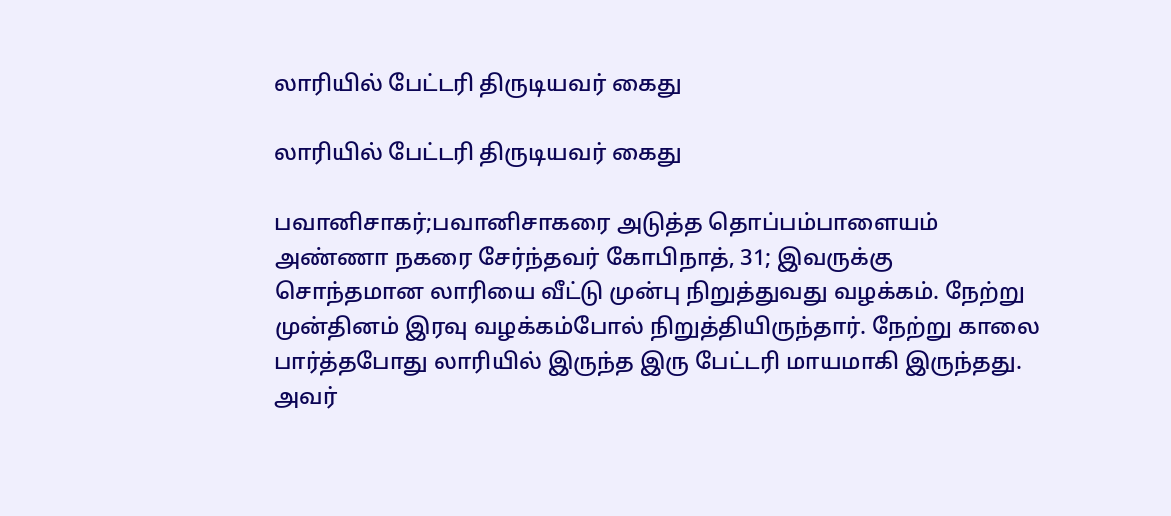லாரியில் பேட்டரி திருடியவர் கைது

லாரியில் பேட்டரி திருடியவர் கைது

பவானிசாகர்;பவானிசாகரை அடுத்த தொப்பம்பாளையம் அண்ணா நகரை சேர்ந்தவர் கோபிநாத், 31; இவருக்கு சொந்தமான லாரியை வீட்டு முன்பு நிறுத்துவது வழக்கம். நேற்று முன்தினம் இரவு வழக்கம்போல் நிறுத்தியிருந்தார். நேற்று காலை பார்த்தபோது லாரியில் இருந்த இரு பேட்டரி மாயமாகி இருந்தது. அவர்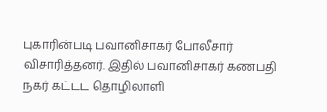புகாரின்படி பவானிசாகர் போலீசார் விசாரித்தனர். இதில் பவானிசாகர் கணபதி நகர் கட்டட தொழிலாளி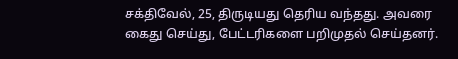சக்திவேல், 25, திருடியது தெரிய வந்தது. அவரை கைது செய்து, பேட்டரிகளை பறிமுதல் செய்தனர்.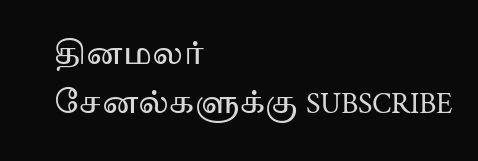தினமலர் சேனல்களுக்கு SUBSCRIBE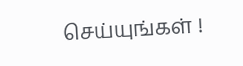செய்யுங்கள் !